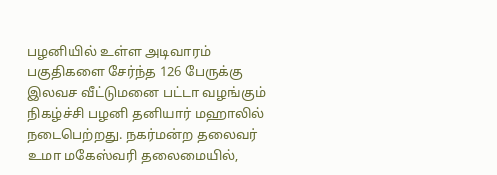பழனியில் உள்ள அடிவாரம் பகுதிகளை சேர்ந்த 126 பேருக்கு இலவச வீட்டுமனை பட்டா வழங்கும் நிகழ்ச்சி பழனி தனியார் மஹாலில் நடைபெற்றது. நகர்மன்ற தலைவர் உமா மகேஸ்வரி தலைமையில்,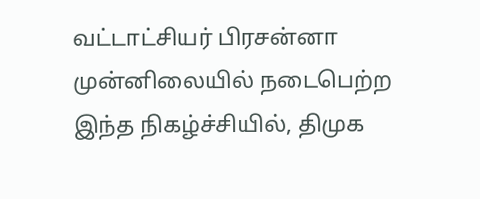வட்டாட்சியர் பிரசன்னா முன்னிலையில் நடைபெற்ற இந்த நிகழ்ச்சியில், திமுக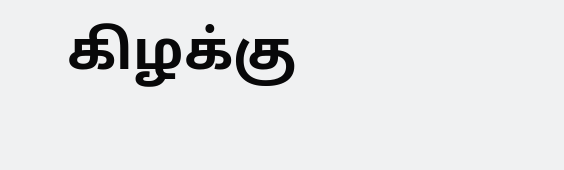கிழக்கு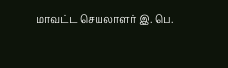மாவட்ட செயலாளர் இ. பெ.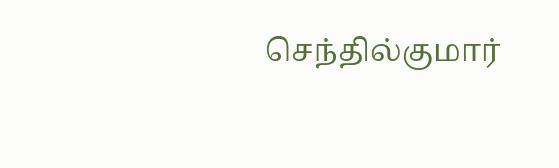செந்தில்குமார்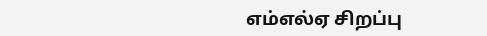எம்எல்ஏ சிறப்பு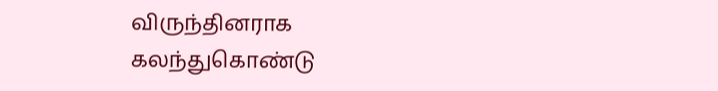விருந்தினராக கலந்துகொண்டு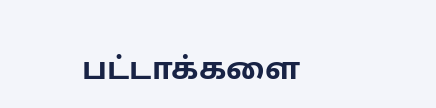பட்டாக்களை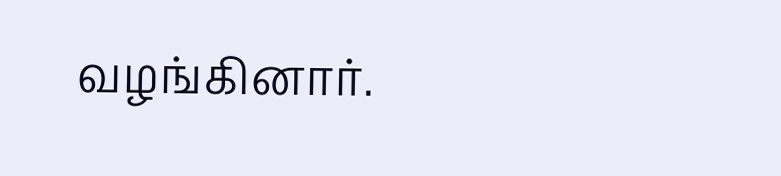வழங்கினார்.